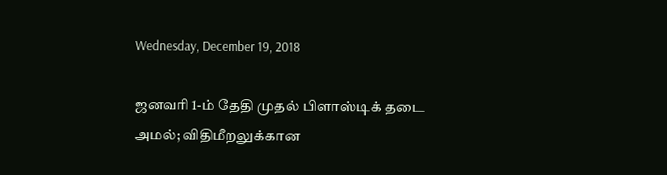Wednesday, December 19, 2018

ஜனவரி 1-ம் தேதி முதல் பிளாஸ்டிக் தடை அமல்; விதிமீறலுக்கான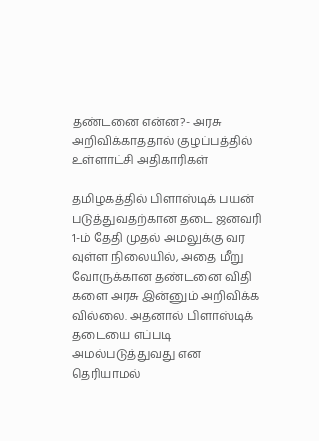தண்டனை என்ன?- அரசு அறிவிக்காததால் குழப்பத்தில் உள்ளாட்சி அதிகாரிகள்

தமிழகத்தில் பிளாஸ்டிக் பயன் படுத்துவதற்கான தடை ஜனவரி 1-ம் தேதி முதல் அமலுக்கு வர வுள்ள நிலையில், அதை மீறு வோருக்கான தண்டனை விதி களை அரசு இன்னும் அறிவிக்க வில்லை. அதனால் பிளாஸ்டிக் தடையை எப்படி அமல்படுத்துவது என தெரியாமல்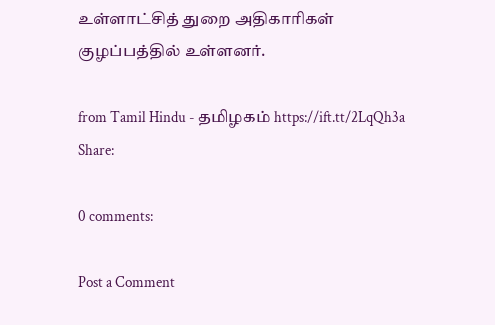உள்ளாட்சித் துறை அதிகாரிகள் குழப்பத்தில் உள்ளனர்.

from Tamil Hindu - தமிழகம் https://ift.tt/2LqQh3a
Share:

0 comments:

Post a Comment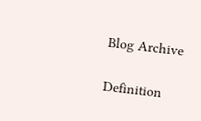Blog Archive

Definition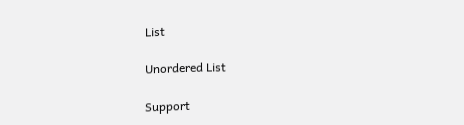List

Unordered List

Support